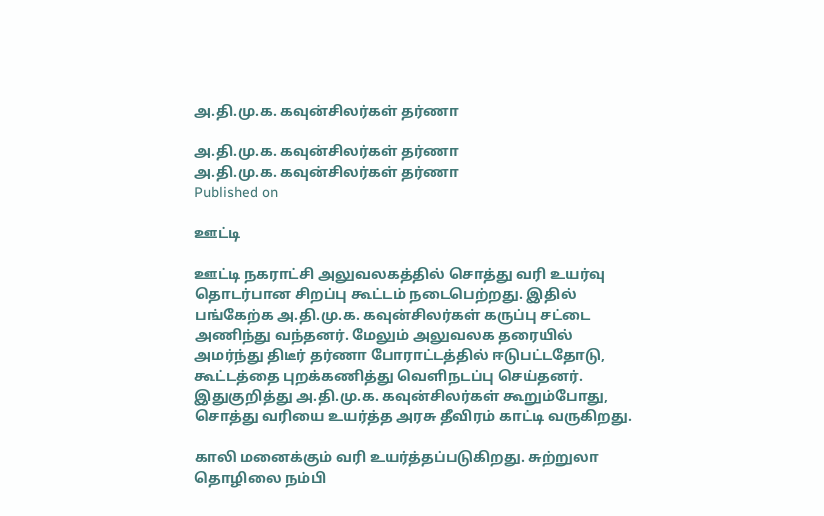அ.தி.மு.க. கவுன்சிலர்கள் தர்ணா

அ.தி.மு.க. கவுன்சிலர்கள் தர்ணா
அ.தி.மு.க. கவுன்சிலர்கள் தர்ணா
Published on

ஊட்டி

ஊட்டி நகராட்சி அலுவலகத்தில் சொத்து வரி உயர்வு தொடர்பான சிறப்பு கூட்டம் நடைபெற்றது. இதில் பங்கேற்க அ.தி.மு.க. கவுன்சிலர்கள் கருப்பு சட்டை அணிந்து வந்தனர். மேலும் அலுவலக தரையில் அமர்ந்து திடீர் தர்ணா போராட்டத்தில் ஈடுபட்டதோடு, கூட்டத்தை புறக்கணித்து வெளிநடப்பு செய்தனர். இதுகுறித்து அ.தி.மு.க. கவுன்சிலர்கள் கூறும்போது, சொத்து வரியை உயர்த்த அரசு தீவிரம் காட்டி வருகிறது.

காலி மனைக்கும் வரி உயர்த்தப்படுகிறது. சுற்றுலா தொழிலை நம்பி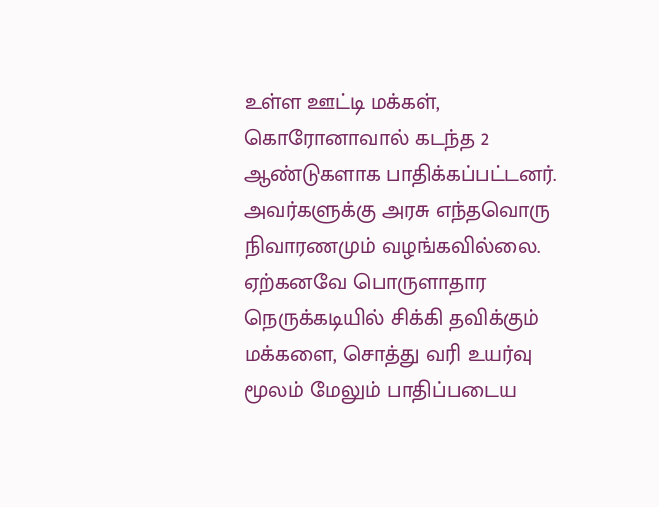உள்ள ஊட்டி மக்கள், கொரோனாவால் கடந்த 2 ஆண்டுகளாக பாதிக்கப்பட்டனர். அவர்களுக்கு அரசு எந்தவொரு நிவாரணமும் வழங்கவில்லை. ஏற்கனவே பொருளாதார நெருக்கடியில் சிக்கி தவிக்கும் மக்களை, சொத்து வரி உயர்வு மூலம் மேலும் பாதிப்படைய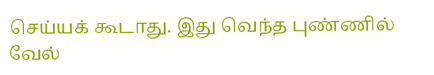செய்யக் கூடாது. இது வெந்த புண்ணில் வேல்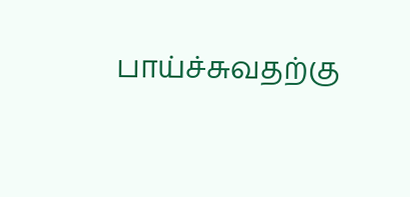பாய்ச்சுவதற்கு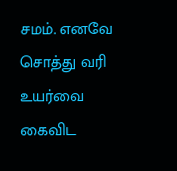சமம். எனவே சொத்து வரி உயர்வை கைவிட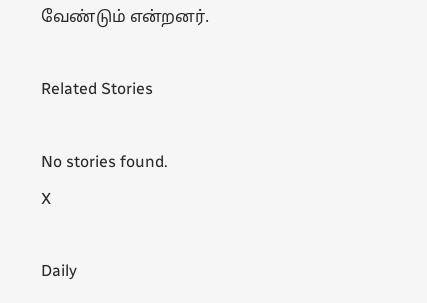வேண்டும் என்றனர்.

Related Stories

No stories found.
X

Daily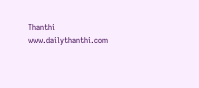Thanthi
www.dailythanthi.com